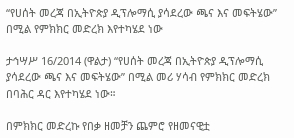“የሀሰት መረጃ በኢትዮጵያ ዲፕሎማሲ ያሳደረው ጫና እና መፍትሄው” በሚል የምክክር መድረክ እየተካሄደ ነው

ታኅሣሥ 16/2014 (ዋልታ) “የሀሰት መረጃ በኢትዮጵያ ዲፕሎማሲ ያሳደረው ጫና እና መፍትሄው” በሚል መሪ ሃሳብ የምክክር መድረክ በባሕር ዳር እየተካሄደ ነው።

በምክክር መድረኩ የበቃ ዘመቻን ጨምሮ የዘመናዊቷ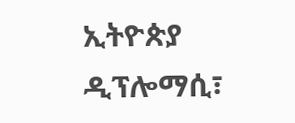ኢትዮጵያ ዲፕሎማሲ፣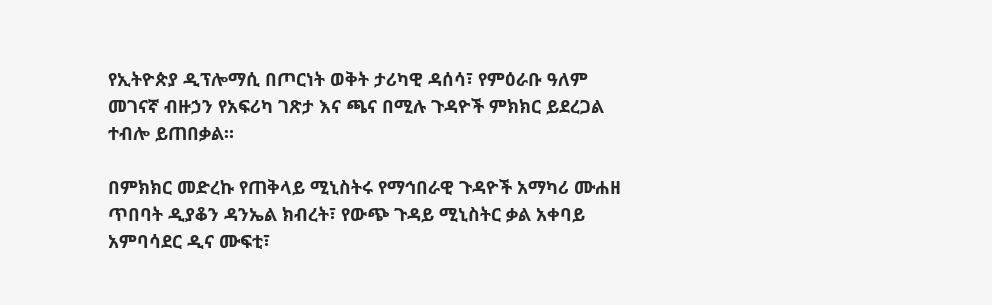የኢትዮጵያ ዲፕሎማሲ በጦርነት ወቅት ታሪካዊ ዳሰሳ፣ የምዕራቡ ዓለም መገናኛ ብዙኃን የአፍሪካ ገጽታ እና ጫና በሚሉ ጉዳዮች ምክክር ይደረጋል ተብሎ ይጠበቃል።

በምክክር መድረኩ የጠቅላይ ሚኒስትሩ የማኅበራዊ ጉዳዮች አማካሪ ሙሐዘ ጥበባት ዲያቆን ዳንኤል ክብረት፣ የውጭ ጉዳይ ሚኒስትር ቃል አቀባይ አምባሳደር ዲና ሙፍቲ፣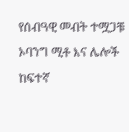የሰብዓዊ መብት ተሟጋቹ ኦባንግ ሚቶ እና ሌሎች ከፍተኛ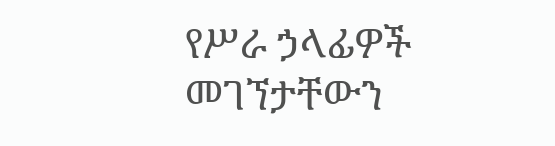የሥራ ኃላፊዎች መገኘታቸውን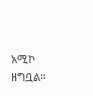አሚኮ ዘግቧል።